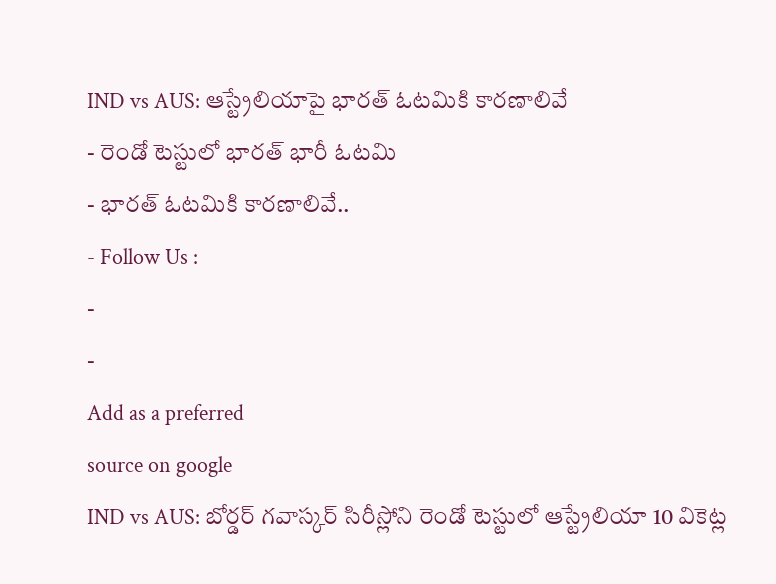IND vs AUS: ఆస్ట్రేలియాపై భారత్ ఓటమికి కారణాలివే
- రెండో టెస్టులో భారత్ భారీ ఓటమి
- భారత్ ఓటమికి కారణాలివే..
- Follow Us :
-
-
Add as a preferred
source on google
IND vs AUS: బోర్డర్ గవాస్కర్ సిరీస్లోని రెండో టెస్టులో ఆస్ట్రేలియా 10 వికెట్ల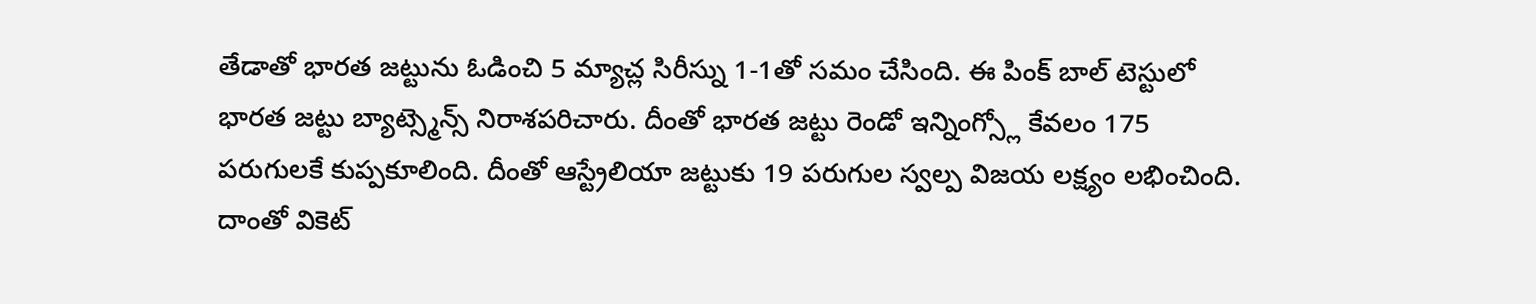తేడాతో భారత జట్టును ఓడించి 5 మ్యాచ్ల సిరీస్ను 1-1తో సమం చేసింది. ఈ పింక్ బాల్ టెస్టులో భారత జట్టు బ్యాట్స్మెన్స్ నిరాశపరిచారు. దీంతో భారత జట్టు రెండో ఇన్నింగ్స్లో కేవలం 175 పరుగులకే కుప్పకూలింది. దీంతో ఆస్ట్రేలియా జట్టుకు 19 పరుగుల స్వల్ప విజయ లక్ష్యం లభించింది. దాంతో వికెట్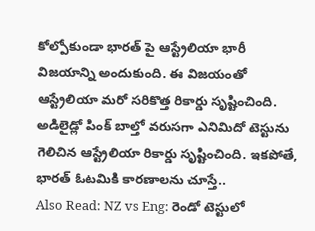కోల్పోకుండా భారత్ పై ఆస్ట్రేలియా భారీ విజయాన్ని అందుకుంది. ఈ విజయంతో ఆస్ట్రేలియా మరో సరికొత్త రికార్డు సృష్టించింది. అడిలైడ్లో పింక్ బాల్తో వరుసగా ఎనిమిదో టెస్టును గెలిచిన ఆస్ట్రేలియా రికార్డు సృష్టించింది. ఇకపోతే, భారత్ ఓటమికి కారణాలను చూస్తే..
Also Read: NZ vs Eng: రెండో టెస్టులో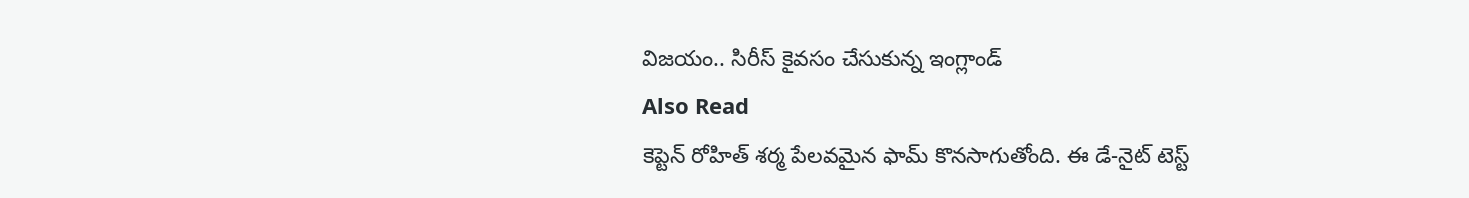విజయం.. సిరీస్ కైవసం చేసుకున్న ఇంగ్లాండ్
Also Read
కెప్టెన్ రోహిత్ శర్మ పేలవమైన ఫామ్ కొనసాగుతోంది. ఈ డే-నైట్ టెస్ట్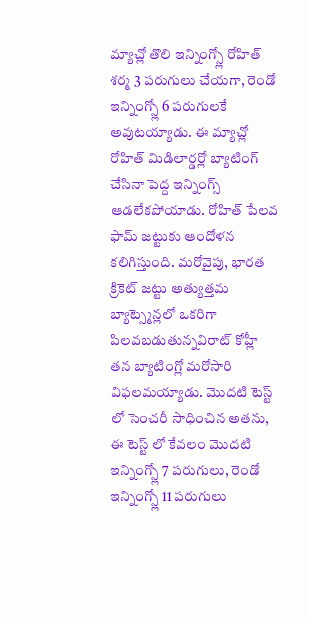మ్యాచ్లో తొలి ఇన్నింగ్స్లో రోహిత్ శర్మ 3 పరుగులు చేయగా, రెండో ఇన్నింగ్స్లో 6 పరుగులకే అవుటయ్యాడు. ఈ మ్యాచ్లో రోహిత్ మిడిలార్డర్లో బ్యాటింగ్ చేసినా పెద్ద ఇన్నింగ్స్ ఆడలేకపోయాడు. రోహిత్ పేలవ ఫామ్ జట్టుకు ఆందోళన కలిగిస్తుంది. మరోవైపు, భారత క్రికెట్ జట్టు అత్యుత్తమ బ్యాట్స్మెన్లలో ఒకరిగా పిలవబడుతున్నవిరాట్ కోహ్లీ తన బ్యాటింగ్లో మరోసారి విఫలమయ్యాడు. మొదటి టెస్ట్ లో సెంచరీ సాధించిన అతను, ఈ టెస్ట్ లో కేవలం మొదటి ఇన్నింగ్స్లో 7 పరుగులు, రెండో ఇన్నింగ్స్లో 11 పరుగులు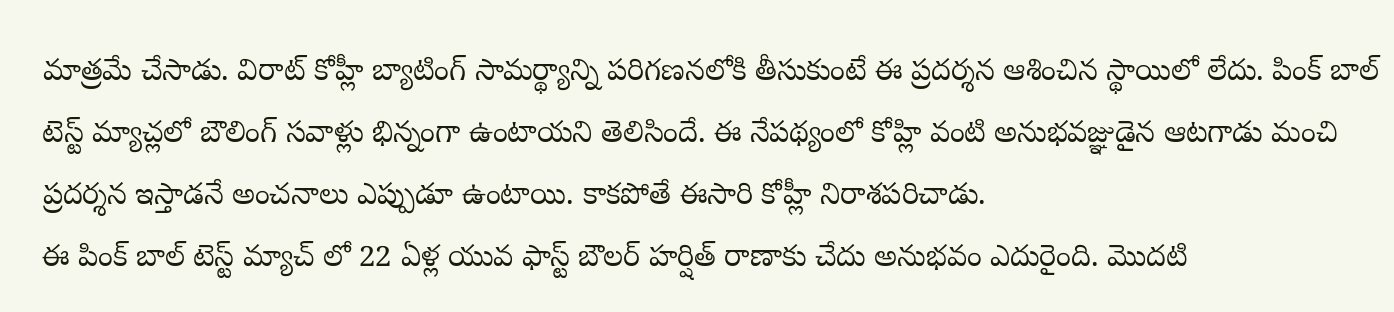మాత్రమే చేసాడు. విరాట్ కోహ్లీ బ్యాటింగ్ సామర్థ్యాన్ని పరిగణనలోకి తీసుకుంటే ఈ ప్రదర్శన ఆశించిన స్థాయిలో లేదు. పింక్ బాల్ టెస్ట్ మ్యాచ్లలో బౌలింగ్ సవాళ్లు భిన్నంగా ఉంటాయని తెలిసిందే. ఈ నేపథ్యంలో కోహ్లి వంటి అనుభవజ్ఞుడైన ఆటగాడు మంచి ప్రదర్శన ఇస్తాడనే అంచనాలు ఎప్పుడూ ఉంటాయి. కాకపోతే ఈసారి కోహ్లీ నిరాశపరిచాడు.
ఈ పింక్ బాల్ టెస్ట్ మ్యాచ్ లో 22 ఏళ్ల యువ ఫాస్ట్ బౌలర్ హర్షిత్ రాణాకు చేదు అనుభవం ఎదురైంది. మొదటి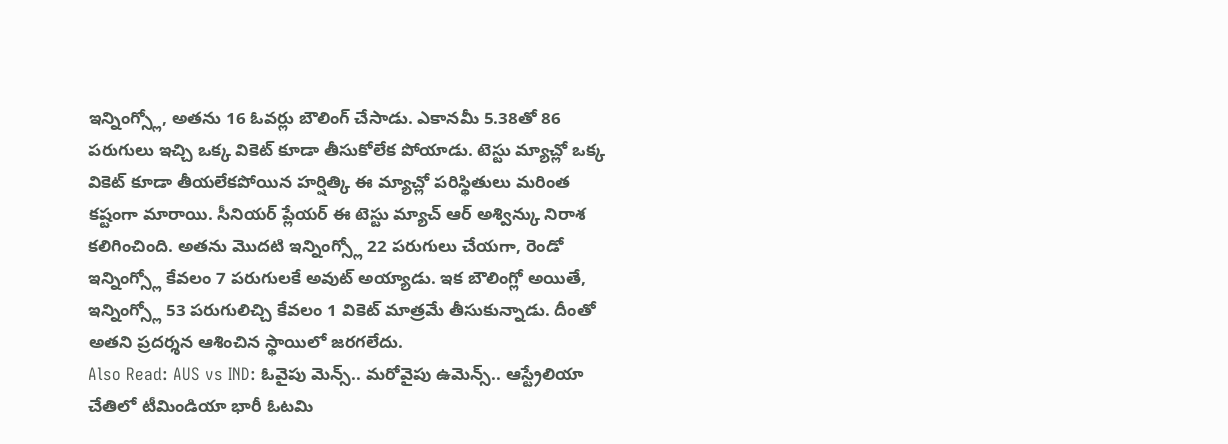ఇన్నింగ్స్లో, అతను 16 ఓవర్లు బౌలింగ్ చేసాడు. ఎకానమీ 5.38తో 86 పరుగులు ఇచ్చి ఒక్క వికెట్ కూడా తీసుకోలేక పోయాడు. టెస్టు మ్యాచ్లో ఒక్క వికెట్ కూడా తీయలేకపోయిన హర్షిత్కి ఈ మ్యాచ్లో పరిస్థితులు మరింత కష్టంగా మారాయి. సీనియర్ ప్లేయర్ ఈ టెస్టు మ్యాచ్ ఆర్ అశ్విన్కు నిరాశ కలిగించింది. అతను మొదటి ఇన్నింగ్స్లో 22 పరుగులు చేయగా, రెండో ఇన్నింగ్స్లో కేవలం 7 పరుగులకే అవుట్ అయ్యాడు. ఇక బౌలింగ్లో అయితే, ఇన్నింగ్స్లో 53 పరుగులిచ్చి కేవలం 1 వికెట్ మాత్రమే తీసుకున్నాడు. దీంతో అతని ప్రదర్శన ఆశించిన స్థాయిలో జరగలేదు.
Also Read: AUS vs IND: ఓవైపు మెన్స్.. మరోవైపు ఉమెన్స్.. ఆస్ట్రేలియా చేతిలో టీమిండియా భారీ ఓటమి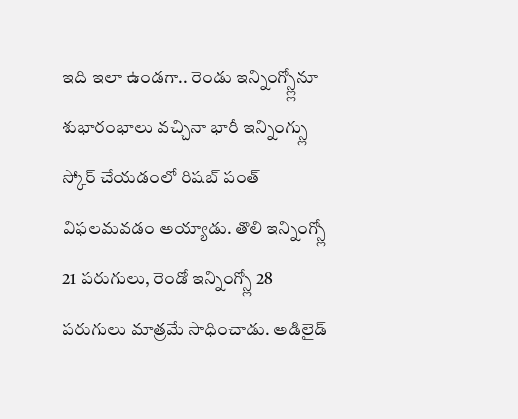ఇది ఇలా ఉండగా.. రెండు ఇన్నింగ్స్ల్లోనూ శుభారంభాలు వచ్చినా భారీ ఇన్నింగ్స్లు స్కోర్ చేయడంలో రిషబ్ పంత్ విఫలమవడం అయ్యాడు. తొలి ఇన్నింగ్స్లో 21 పరుగులు, రెండో ఇన్నింగ్స్లో 28 పరుగులు మాత్రమే సాధించాడు. అడిలైడ్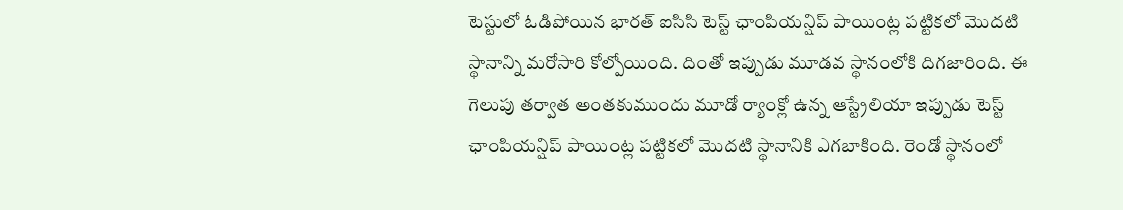టెస్టులో ఓడిపోయిన భారత్ ఐసిసి టెస్ట్ ఛాంపియన్షిప్ పాయింట్ల పట్టికలో మొదటి స్థానాన్ని మరోసారి కోల్పోయింది. దింతో ఇప్పుడు మూడవ స్థానంలోకి దిగజారింది. ఈ గెలుపు తర్వాత అంతకుముందు మూడో ర్యాంక్లో ఉన్న ఆస్ట్రేలియా ఇప్పుడు టెస్ట్ ఛాంపియన్షిప్ పాయింట్ల పట్టికలో మొదటి స్థానానికి ఎగబాకింది. రెండో స్థానంలో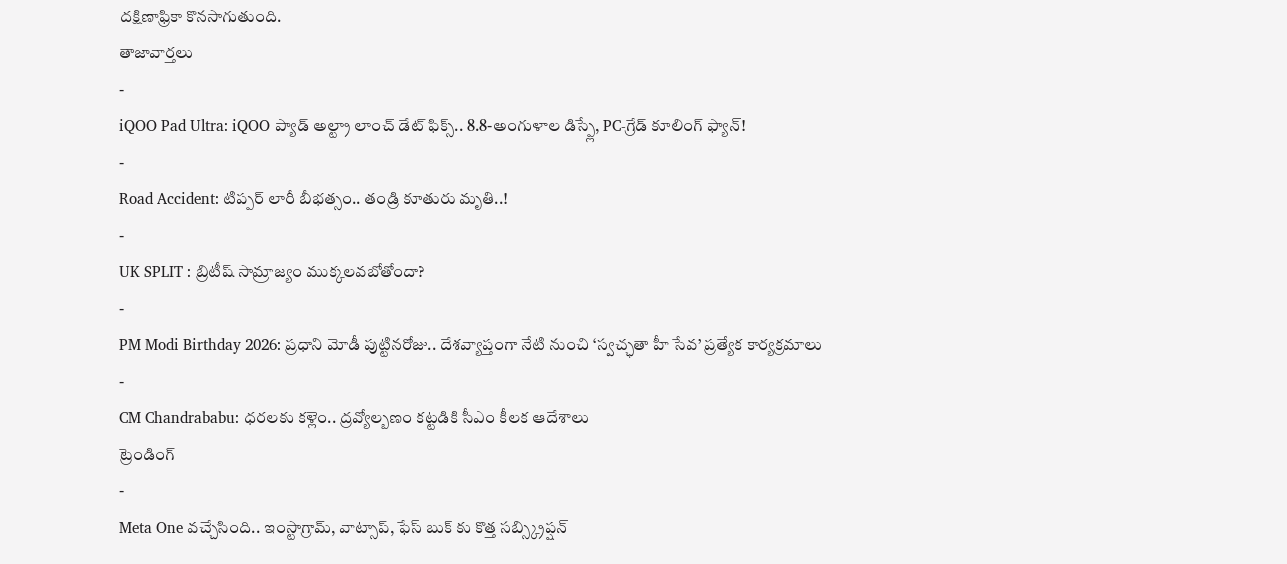దక్షిణాఫ్రికా కొనసాగుతుంది.
తాజావార్తలు
-
iQOO Pad Ultra: iQOO ప్యాడ్ అల్ట్రా లాంచ్ డేట్ ఫిక్స్.. 8.8-అంగుళాల డిస్ప్లే, PC-గ్రేడ్ కూలింగ్ ఫ్యాన్!
-
Road Accident: టిప్పర్ లారీ బీభత్సం.. తండ్రి కూతురు మృతి..!
-
UK SPLIT : బ్రిటీష్ సామ్రాజ్యం ముక్కలవబోతోందా?
-
PM Modi Birthday 2026: ప్రధాని మోడీ పుట్టినరోజు.. దేశవ్యాప్తంగా నేటి నుంచి ‘స్వచ్ఛతా హీ సేవ’ ప్రత్యేక కార్యక్రమాలు
-
CM Chandrababu: ధరలకు కళ్లెం.. ద్రవ్యోల్బణం కట్టడికి సీఎం కీలక ఆదేశాలు
ట్రెండింగ్
-
Meta One వచ్చేసింది.. ఇంస్టాగ్రామ్, వాట్సాప్, ఫేస్ బుక్ కు కొత్త సబ్స్క్రిప్షన్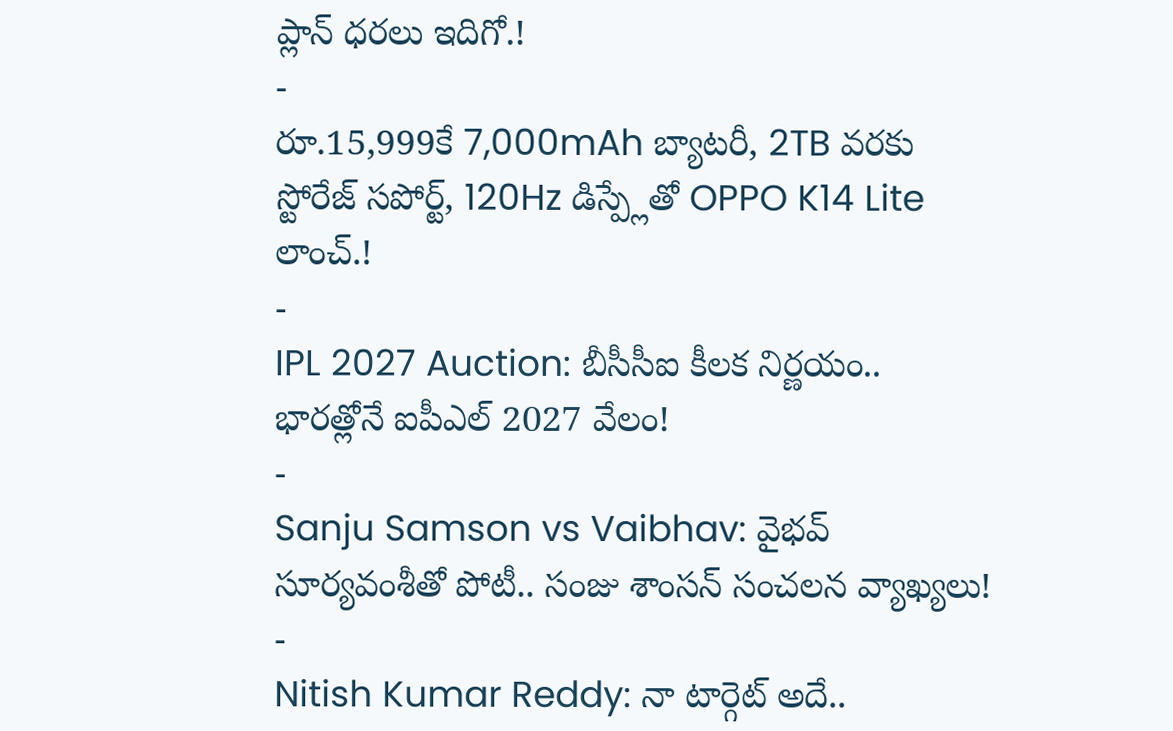ప్లాన్ ధరలు ఇదిగో.!
-
రూ.15,999కే 7,000mAh బ్యాటరీ, 2TB వరకు స్టోరేజ్ సపోర్ట్, 120Hz డిస్ప్లేతో OPPO K14 Lite లాంచ్.!
-
IPL 2027 Auction: బీసీసీఐ కీలక నిర్ణయం.. భారత్లోనే ఐపీఎల్ 2027 వేలం!
-
Sanju Samson vs Vaibhav: వైభవ్ సూర్యవంశీతో పోటీ.. సంజు శాంసన్ సంచలన వ్యాఖ్యలు!
-
Nitish Kumar Reddy: నా టార్గెట్ అదే..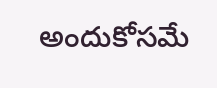అందుకోసమే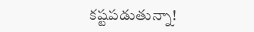కష్టపడుతున్నా!